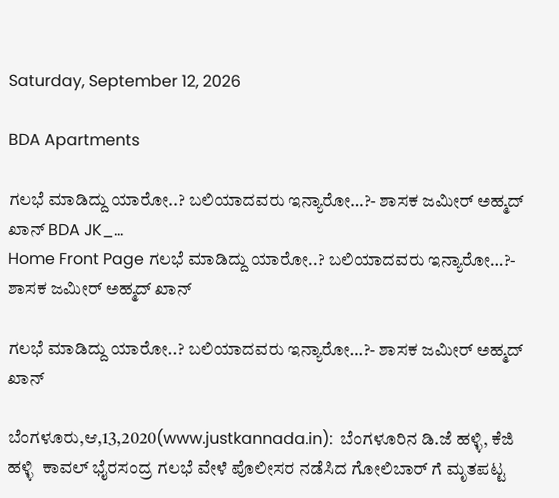Saturday, September 12, 2026

BDA Apartments

ಗಲಭೆ ಮಾಡಿದ್ದು ಯಾರೋ..? ಬಲಿಯಾದವರು ಇನ್ಯಾರೋ…?- ಶಾಸಕ ಜಮೀರ್ ಅಹ್ಮದ್ ಖಾನ್ BDA JK_...
Home Front Page ಗಲಭೆ ಮಾಡಿದ್ದು ಯಾರೋ..? ಬಲಿಯಾದವರು ಇನ್ಯಾರೋ…?- ಶಾಸಕ ಜಮೀರ್ ಅಹ್ಮದ್ ಖಾನ್

ಗಲಭೆ ಮಾಡಿದ್ದು ಯಾರೋ..? ಬಲಿಯಾದವರು ಇನ್ಯಾರೋ…?- ಶಾಸಕ ಜಮೀರ್ ಅಹ್ಮದ್ ಖಾನ್

ಬೆಂಗಳೂರು,ಆ,13,2020(www.justkannada.in):  ಬೆಂಗಳೂರಿನ ಡಿ.ಜೆ ಹಳ್ಳಿ, ಕೆಜಿ ಹಳ್ಳಿ  ಕಾವಲ್ ಭೈರಸಂದ್ರ ಗಲಭೆ ವೇಳೆ ಪೊಲೀಸರ ನಡೆಸಿದ ಗೋಲಿಬಾರ್ ಗೆ ಮೃತಪಟ್ಟ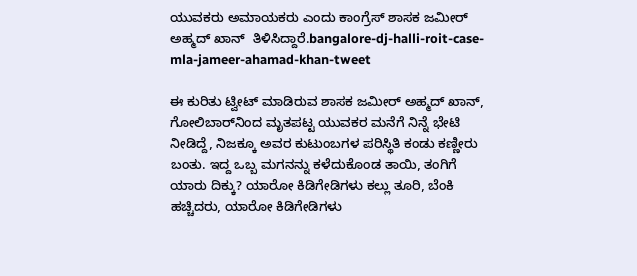ಯುವಕರು ಅಮಾಯಕರು ಎಂದು ಕಾಂಗ್ರೆಸ್ ಶಾಸಕ ಜಮೀರ್ ಅಹ್ಮದ್ ಖಾನ್  ತಿಳಿಸಿದ್ದಾರೆ.bangalore-dj-halli-roit-case-mla-jameer-ahamad-khan-tweet

ಈ ಕುರಿತು ಟ್ವೀಟ್ ಮಾಡಿರುವ ಶಾಸಕ ಜಮೀರ್ ಅಹ್ಮದ್ ಖಾನ್,  ಗೋಲಿಬಾರ್‌ನಿಂದ ಮೃತಪಟ್ಟ ಯುವಕರ ಮನೆಗೆ ನಿನ್ನೆ ಭೇಟಿ ನೀಡಿದ್ದೆ, ನಿಜಕ್ಕೂ ಅವರ ಕುಟುಂಬಗಳ ಪರಿಸ್ಥಿತಿ ಕಂಡು ಕಣ್ಣೀರು ಬಂತು. ಇದ್ದ ಒಬ್ಬ ಮಗನನ್ನು ಕಳೆದುಕೊಂಡ ತಾಯಿ, ತಂಗಿಗೆ ಯಾರು ದಿಕ್ಕು? ಯಾರೋ ಕಿಡಿಗೇಡಿಗಳು ಕಲ್ಲು ತೂರಿ, ಬೆಂಕಿ ಹಚ್ಚಿದರು, ಯಾರೋ ಕಿಡಿಗೇಡಿಗಳು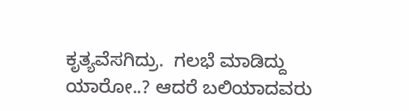ಕೃತ್ಯವೆಸಗಿದ್ರು.  ಗಲಭೆ ಮಾಡಿದ್ದು ಯಾರೋ..? ಆದರೆ ಬಲಿಯಾದವರು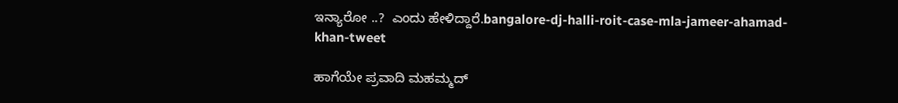ಇನ್ಯಾರೋ ..?  ಎಂದು ಹೇಳಿದ್ದಾರೆ.bangalore-dj-halli-roit-case-mla-jameer-ahamad-khan-tweet

ಹಾಗೆಯೇ ಪ್ರವಾದಿ ಮಹಮ್ಮದ್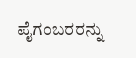ಪೈಗಂಬರರನ್ನು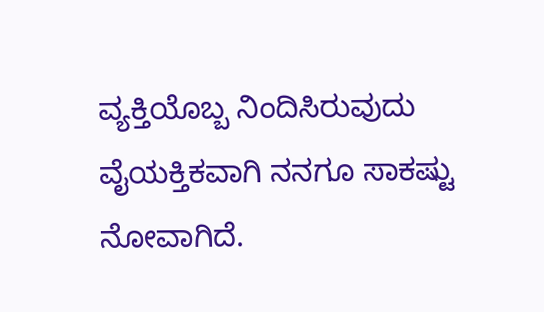ವ್ಯಕ್ತಿಯೊಬ್ಬ ನಿಂದಿಸಿರುವುದು ವೈಯಕ್ತಿಕವಾಗಿ ನನಗೂ ಸಾಕಷ್ಟು ನೋವಾಗಿದೆ.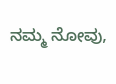ನಮ್ಮ ನೋವು,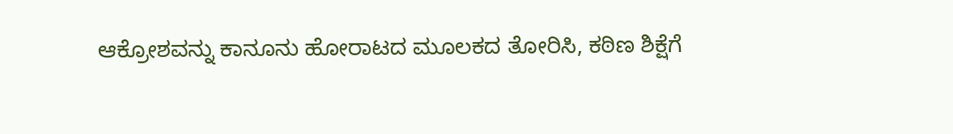ಆಕ್ರೋಶವನ್ನು ಕಾನೂನು ಹೋರಾಟದ ಮೂಲಕದ ತೋರಿಸಿ, ಕಠಿಣ ಶಿಕ್ಷೆಗೆ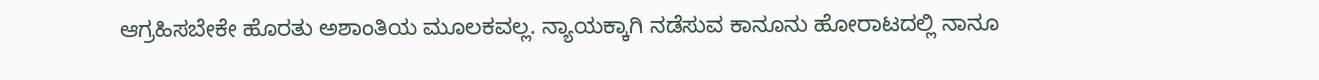ಆಗ್ರಹಿಸಬೇಕೇ ಹೊರತು ಅಶಾಂತಿಯ ಮೂಲಕವಲ್ಲ. ನ್ಯಾಯಕ್ಕಾಗಿ ನಡೆಸುವ ಕಾನೂನು ಹೋರಾಟದಲ್ಲಿ ನಾನೂ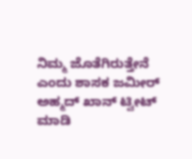ನಿಮ್ಮ ಜೊತೆಗಿರುತ್ತೇನೆ ಎಂದು ಶಾಸಕ ಜಮೀರ್ ಅಹ್ಮದ್ ಖಾನ್ ಟ್ವೀಟ್ ಮಾಡಿ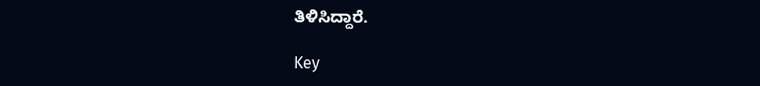ತಿಳಿಸಿದ್ದಾರೆ.

Key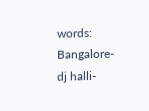words: Bangalore- dj halli-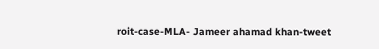roit-case-MLA- Jameer ahamad khan-tweet